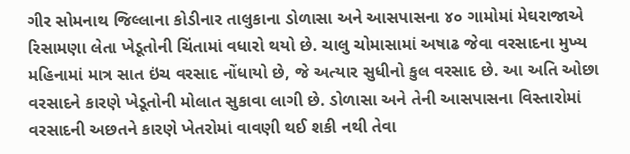ગીર સોમનાથ જિલ્લાના કોડીનાર તાલુકાના ડોળાસા અને આસપાસના ૪૦ ગામોમાં મેઘરાજાએ રિસામણા લેતા ખેડૂતોની ચિંતામાં વધારો થયો છે. ચાલુ ચોમાસામાં અષાઢ જેવા વરસાદના મુખ્ય મહિનામાં માત્ર સાત ઇંચ વરસાદ નોંધાયો છે, જે અત્યાર સુધીનો કુલ વરસાદ છે. આ અતિ ઓછા વરસાદને કારણે ખેડૂતોની મોલાત સુકાવા લાગી છે. ડોળાસા અને તેની આસપાસના વિસ્તારોમાં વરસાદની અછતને કારણે ખેતરોમાં વાવણી થઈ શકી નથી તેવા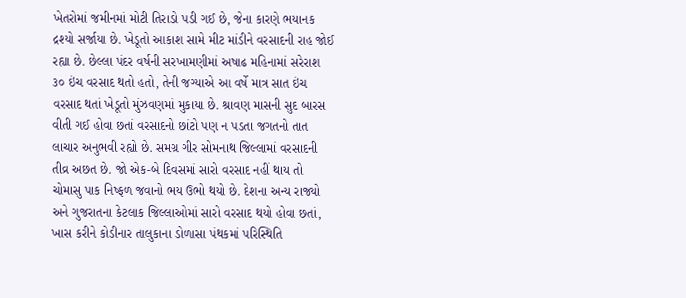ખેતરોમાં જમીનમાં મોટી તિરાડો પડી ગઈ છે, જેના કારણે ભયાનક દ્રશ્યો સર્જાયા છે. ખેડૂતો આકાશ સામે મીટ માંડીને વરસાદની રાહ જોઈ રહ્યા છે. છેલ્લા પંદર વર્ષની સરખામણીમાં અષાઢ મહિનામાં સરેરાશ ૩૦ ઇંચ વરસાદ થતો હતો, તેની જગ્યાએ આ વર્ષે માત્ર સાત ઇંચ વરસાદ થતાં ખેડૂતો મુંઝવણમાં મુકાયા છે. શ્રાવણ માસની સુદ બારસ વીતી ગઈ હોવા છતાં વરસાદનો છાંટો પણ ન પડતા જગતનો તાત લાચાર અનુભવી રહ્યો છે. સમગ્ર ગીર સોમનાથ જિલ્લામાં વરસાદની તીવ્ર અછત છે. જો એક-બે દિવસમાં સારો વરસાદ નહીં થાય તો ચોમાસુ પાક નિષ્ફળ જવાનો ભય ઉભો થયો છે. દેશના અન્ય રાજ્યો અને ગુજરાતના કેટલાક જિલ્લાઓમાં સારો વરસાદ થયો હોવા છતાં, ખાસ કરીને કોડીનાર તાલુકાના ડોળાસા પંથકમાં પરિસ્થિતિ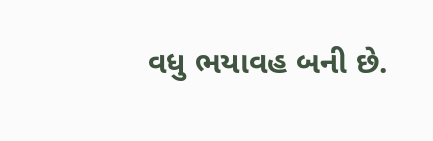વધુ ભયાવહ બની છે.